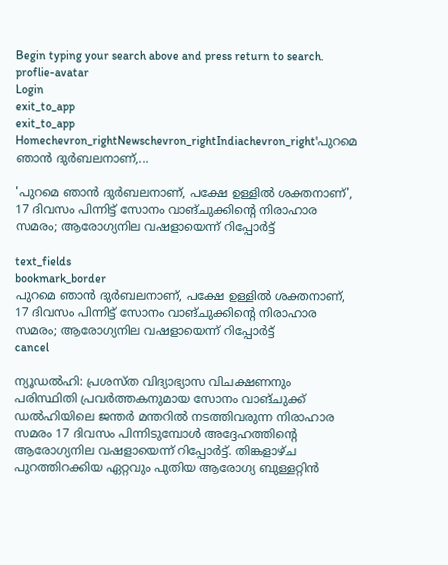Begin typing your search above and press return to search.
proflie-avatar
Login
exit_to_app
exit_to_app
Homechevron_rightNewschevron_rightIndiachevron_right'പുറമെ ഞാൻ ദുർബലനാണ്,...

'പുറമെ ഞാൻ ദുർബലനാണ്, പക്ഷേ ഉള്ളിൽ ശക്തനാണ്', 17 ദിവസം പിന്നിട്ട് സോനം വാങ്ചുക്കിന്റെ നിരാഹാര സമരം; ആരോഗ്യനില വഷളായെന്ന് റിപ്പോർട്ട്

text_fields
bookmark_border
പുറമെ ഞാൻ ദുർബലനാണ്, പക്ഷേ ഉള്ളിൽ ശക്തനാണ്, 17 ദിവസം പിന്നിട്ട് സോനം വാങ്ചുക്കിന്റെ നിരാഹാര സമരം; ആരോഗ്യനില വഷളായെന്ന് റിപ്പോർട്ട്
cancel

ന്യൂഡൽഹി: പ്രശസ്ത വിദ്യാഭ്യാസ വിചക്ഷണനും പരിസ്ഥിതി പ്രവർത്തകനുമായ സോനം വാങ്ചുക്ക് ഡൽഹിയിലെ ജന്തർ മന്തറിൽ നടത്തിവരുന്ന നിരാഹാര സമരം 17 ദിവസം പിന്നിടുമ്പോൾ അദ്ദേഹത്തിന്റെ ആരോഗ്യനില വഷളായെന്ന് റിപ്പോർട്ട്. തിങ്കളാഴ്ച പുറത്തിറക്കിയ ഏറ്റവും പുതിയ ആരോഗ്യ ബുള്ളറ്റിൻ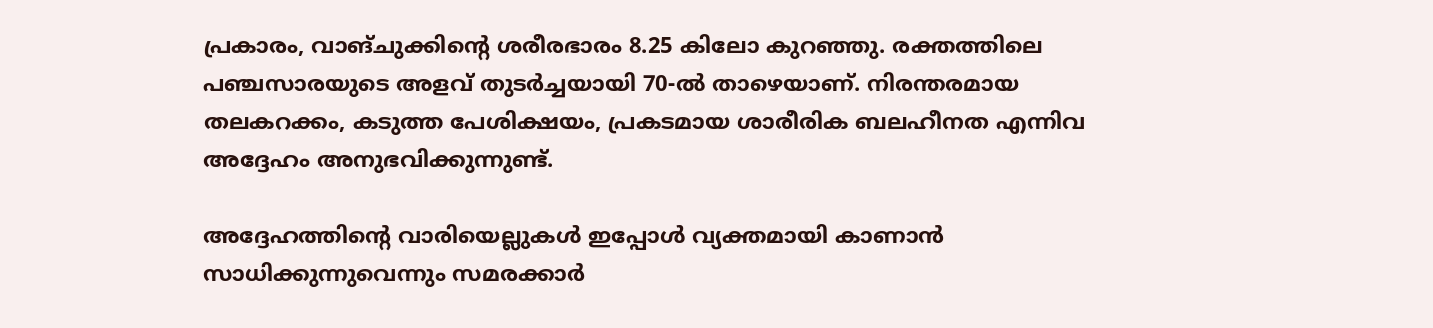പ്രകാരം, വാങ്ചുക്കിന്റെ ശരീരഭാരം 8.25 കിലോ കുറഞ്ഞു. രക്തത്തിലെ പഞ്ചസാരയുടെ അളവ് തുടർച്ചയായി 70-ൽ താഴെയാണ്. നിരന്തരമായ തലകറക്കം, കടുത്ത പേശിക്ഷയം, പ്രകടമായ ശാരീരിക ബലഹീനത എന്നിവ അദ്ദേഹം അനുഭവിക്കുന്നുണ്ട്.

അദ്ദേഹത്തിന്റെ വാരിയെല്ലുകൾ ഇപ്പോൾ വ്യക്തമായി കാണാൻ സാധിക്കുന്നുവെന്നും സമരക്കാർ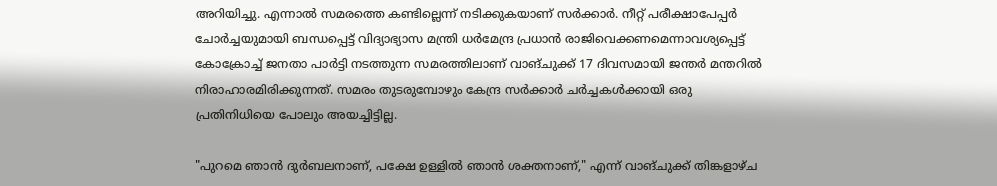അറിയിച്ചു. എന്നാൽ സമരത്തെ കണ്ടില്ലെന്ന് നടിക്കുകയാണ് സർക്കാർ. നീറ്റ് പരീക്ഷാപേപ്പർ ചോർച്ചയുമായി ബന്ധപ്പെട്ട് വിദ്യാഭ്യാസ മന്ത്രി ധർമേന്ദ്ര പ്രധാൻ രാജിവെക്കണമെന്നാവശ്യപ്പെട്ട് കോക്രോച്ച് ജനതാ പാർട്ടി നടത്തുന്ന സമരത്തിലാണ് വാങ്ചുക്ക് 17 ദിവസമായി ജന്തർ മന്തറിൽ നിരാഹാരമിരിക്കുന്നത്. സമരം തുടരുമ്പോഴും കേന്ദ്ര സർക്കാർ ചർച്ചകൾക്കായി ഒരു പ്രതിനിധിയെ പോലും അയച്ചിട്ടില്ല.

"പുറമെ ഞാൻ ദുർബലനാണ്, പക്ഷേ ഉള്ളിൽ ഞാൻ ശക്തനാണ്," എന്ന് വാങ്ചുക്ക് തിങ്കളാഴ്ച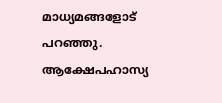മാധ്യമങ്ങളോട് പറഞ്ഞു. ആക്ഷേപഹാസ്യ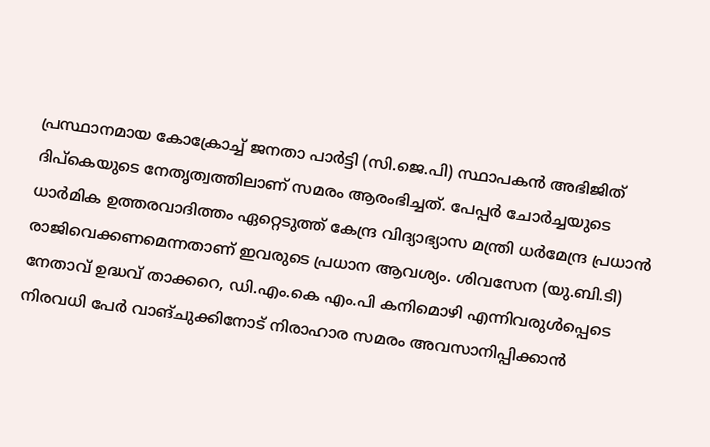പ്രസ്ഥാനമായ കോക്രോച്ച് ജനതാ പാർട്ടി (സി.ജെ.പി) സ്ഥാപകൻ അഭിജിത് ദിപ്കെയുടെ നേതൃത്വത്തിലാണ് സമരം ആരംഭിച്ചത്. പേപ്പർ ചോർച്ചയുടെ ധാർമിക ഉത്തരവാദിത്തം ഏറ്റെടുത്ത് കേന്ദ്ര വിദ്യാഭ്യാസ മന്ത്രി ധർമേന്ദ്ര പ്രധാൻ രാജിവെക്കണമെന്നതാണ് ഇവരുടെ പ്രധാന ആവശ്യം. ശിവസേന (യു.ബി.ടി) നേതാവ് ഉദ്ധവ് താക്കറെ, ഡി.എം.കെ എം.പി കനിമൊഴി എന്നിവരുൾപ്പെടെ നിരവധി പേർ വാങ്ചുക്കിനോട് നിരാഹാര സമരം അവസാനിപ്പിക്കാൻ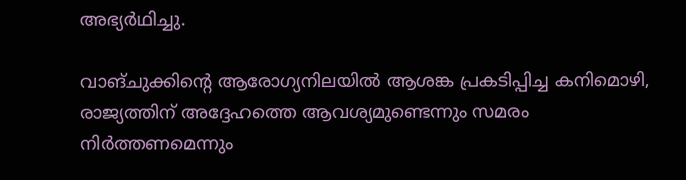അഭ്യർഥിച്ചു.

വാങ്ചുക്കിന്റെ ആരോഗ്യനിലയിൽ ആശങ്ക പ്രകടിപ്പിച്ച കനിമൊഴി, രാജ്യത്തിന് അദ്ദേഹത്തെ ആവശ്യമുണ്ടെന്നും സമരം നിർത്തണമെന്നും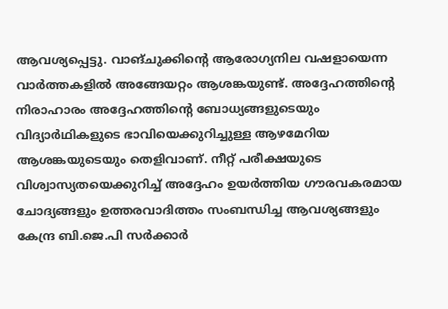ആവശ്യപ്പെട്ടു. വാങ്ചുക്കിന്റെ ആരോഗ്യനില വഷളായെന്ന വാർത്തകളിൽ അങ്ങേയറ്റം ആശങ്കയുണ്ട്. അദ്ദേഹത്തിന്റെ നിരാഹാരം അദ്ദേഹത്തിന്റെ ബോധ്യങ്ങളുടെയും വിദ്യാർഥികളുടെ ഭാവിയെക്കുറിച്ചുള്ള ആഴമേറിയ ആശങ്കയുടെയും തെളിവാണ്. നീറ്റ് പരീക്ഷയുടെ വിശ്വാസ്യതയെക്കുറിച്ച് അദ്ദേഹം ഉയർത്തിയ ഗൗരവകരമായ ചോദ്യങ്ങളും ഉത്തരവാദിത്തം സംബന്ധിച്ച ആവശ്യങ്ങളും കേന്ദ്ര ബി.ജെ.പി സർക്കാർ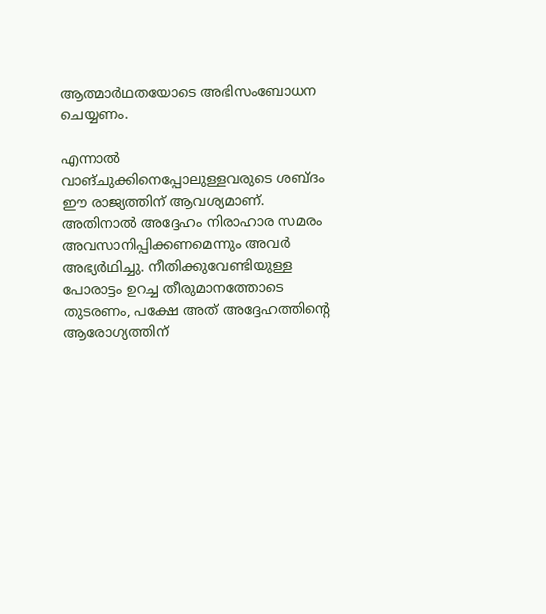ആത്മാർഥതയോടെ അഭിസംബോധന ചെയ്യണം.

എന്നാൽ വാങ്ചുക്കിനെപ്പോലുള്ളവരുടെ ശബ്ദം ഈ രാജ്യത്തിന് ആവശ്യമാണ്. അതിനാൽ അദ്ദേഹം നിരാഹാര സമരം അവസാനിപ്പിക്കണമെന്നും അവർ അഭ്യർഥിച്ചു. നീതിക്കുവേണ്ടിയുള്ള പോരാട്ടം ഉറച്ച തീരുമാനത്തോടെ തുടരണം, പക്ഷേ അത് അദ്ദേഹത്തിന്റെ ആരോഗ്യത്തിന്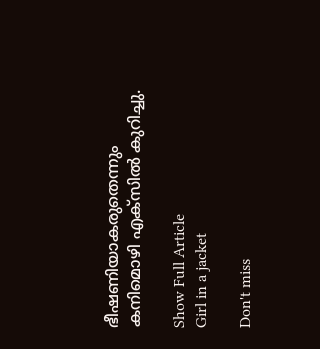ഭീഷണിയാകരുതെന്നും കനിമൊഴി എക്സിൽ കുറിച്ചു.

Show Full Article
Girl in a jacket

Don't miss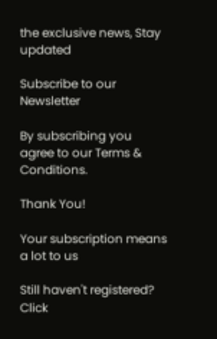the exclusive news, Stay updated

Subscribe to our Newsletter

By subscribing you agree to our Terms & Conditions.

Thank You!

Your subscription means a lot to us

Still haven't registered? Click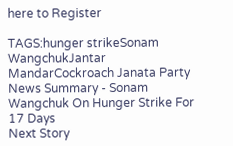here to Register

TAGS:hunger strikeSonam WangchukJantar MandarCockroach Janata Party
News Summary - Sonam Wangchuk On Hunger Strike For 17 Days
Next Story